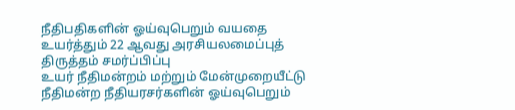நீதிபதிகளின் ஓய்வுபெறும் வயதை உயர்த்தும் 22 ஆவது அரசியலமைப்புத் திருத்தம் சமர்ப்பிப்பு
உயர் நீதிமன்றம் மற்றும் மேன்முறையீட்டு நீதிமன்ற நீதியரசர்களின் ஓய்வுபெறும்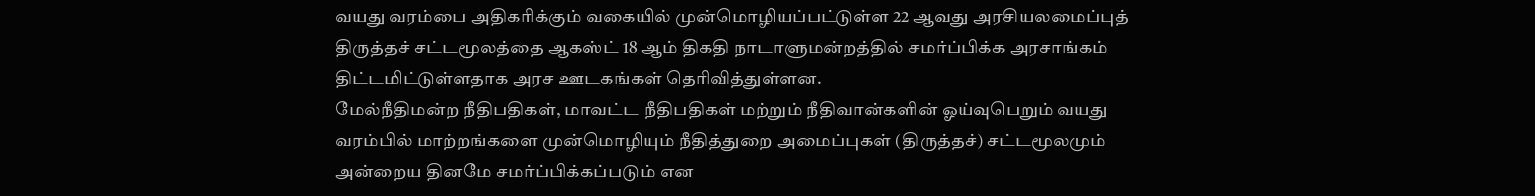வயது வரம்பை அதிகரிக்கும் வகையில் முன்மொழியப்பட்டுள்ள 22 ஆவது அரசியலமைப்புத் திருத்தச் சட்டமூலத்தை ஆகஸ்ட் 18 ஆம் திகதி நாடாளுமன்றத்தில் சமர்ப்பிக்க அரசாங்கம் திட்டமிட்டுள்ளதாக அரச ஊடகங்கள் தெரிவித்துள்ளன.
மேல்நீதிமன்ற நீதிபதிகள், மாவட்ட நீதிபதிகள் மற்றும் நீதிவான்களின் ஓய்வுபெறும் வயது வரம்பில் மாற்றங்களை முன்மொழியும் நீதித்துறை அமைப்புகள் (திருத்தச்) சட்டமூலமும் அன்றைய தினமே சமர்ப்பிக்கப்படும் என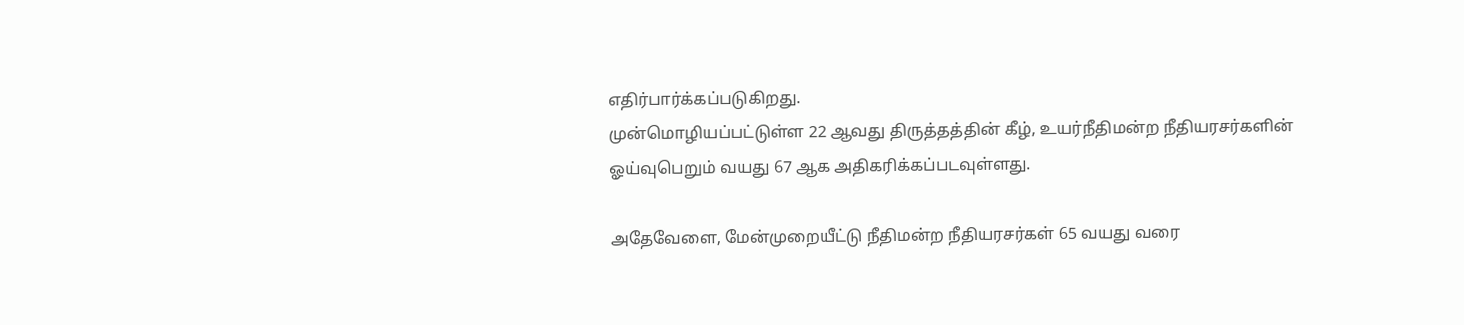எதிர்பார்க்கப்படுகிறது.
முன்மொழியப்பட்டுள்ள 22 ஆவது திருத்தத்தின் கீழ், உயர்நீதிமன்ற நீதியரசர்களின் ஓய்வுபெறும் வயது 67 ஆக அதிகரிக்கப்படவுள்ளது.

அதேவேளை, மேன்முறையீட்டு நீதிமன்ற நீதியரசர்கள் 65 வயது வரை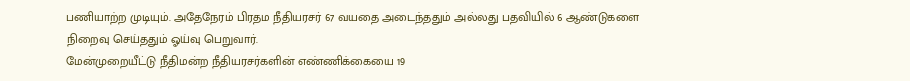பணியாற்ற முடியும். அதேநேரம் பிரதம நீதியரசர் 67 வயதை அடைந்ததும் அல்லது பதவியில் 6 ஆண்டுகளை நிறைவு செய்ததும் ஓய்வு பெறுவார்.
மேன்முறையீட்டு நீதிமன்ற நீதியரசர்களின் எண்ணிக்கையை 19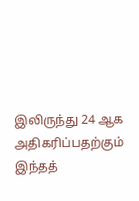இலிருந்து 24 ஆக அதிகரிப்பதற்கும் இந்தத்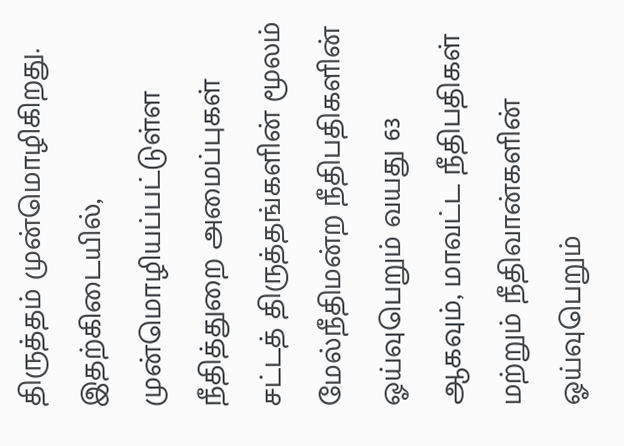திருத்தம் முன்மொழிகிறது.
இதற்கிடையில், முன்மொழியப்பட்டுள்ள நீதித்துறை அமைப்புகள் சட்டத் திருத்தங்களின் மூலம் மேல்நீதிமன்ற நீதிபதிகளின் ஓய்வுபெறும் வயது 63 ஆகவும், மாவட்ட நீதிபதிகள் மற்றும் நீதிவான்களின் ஓய்வுபெறும்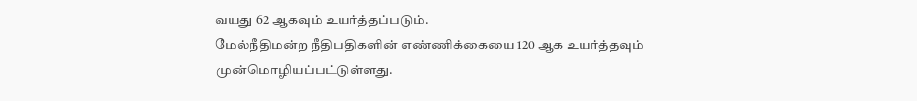வயது 62 ஆகவும் உயர்த்தப்படும்.
மேல்நீதிமன்ற நீதிபதிகளின் எண்ணிக்கையை 120 ஆக உயர்த்தவும் முன்மொழியப்பட்டுள்ளது.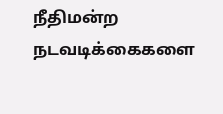நீதிமன்ற நடவடிக்கைகளை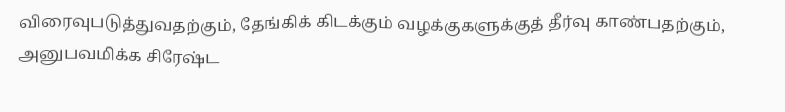விரைவுபடுத்துவதற்கும், தேங்கிக் கிடக்கும் வழக்குகளுக்குத் தீர்வு காண்பதற்கும், அனுபவமிக்க சிரேஷ்ட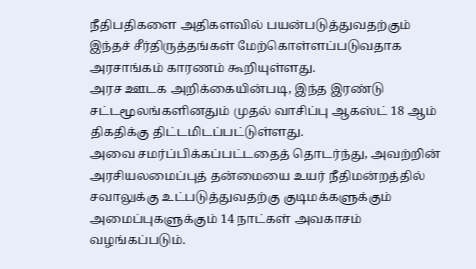நீதிபதிகளை அதிகளவில் பயன்படுத்துவதற்கும் இந்தச் சீர்திருத்தங்கள் மேற்கொள்ளப்படுவதாக அரசாங்கம் காரணம் கூறியுள்ளது.
அரச ஊடக அறிக்கையின்படி, இந்த இரண்டு சட்டமூலங்களினதும் முதல் வாசிப்பு ஆகஸ்ட் 18 ஆம் திகதிக்கு திட்டமிடப்பட்டுள்ளது.
அவை சமர்ப்பிக்கப்பட்டதைத் தொடர்ந்து, அவற்றின் அரசியலமைப்புத் தன்மையை உயர் நீதிமன்றத்தில் சவாலுக்கு உட்படுத்துவதற்கு குடிமக்களுக்கும் அமைப்புகளுக்கும் 14 நாட்கள் அவகாசம் வழங்கப்படும்.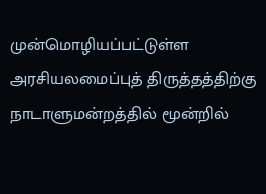முன்மொழியப்பட்டுள்ள அரசியலமைப்புத் திருத்தத்திற்கு நாடாளுமன்றத்தில் மூன்றில்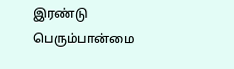இரண்டு பெரும்பான்மை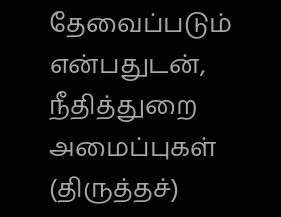தேவைப்படும் என்பதுடன், நீதித்துறை அமைப்புகள் (திருத்தச்)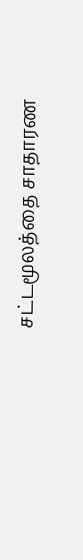சட்டமூலத்தை சாதாரண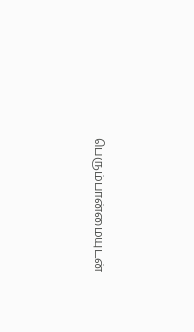பெரும்பான்மையுடன்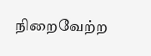நிறைவேற்ற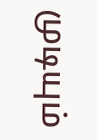முடியும்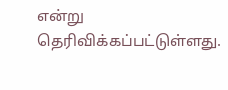என்று தெரிவிக்கப்பட்டுள்ளது.